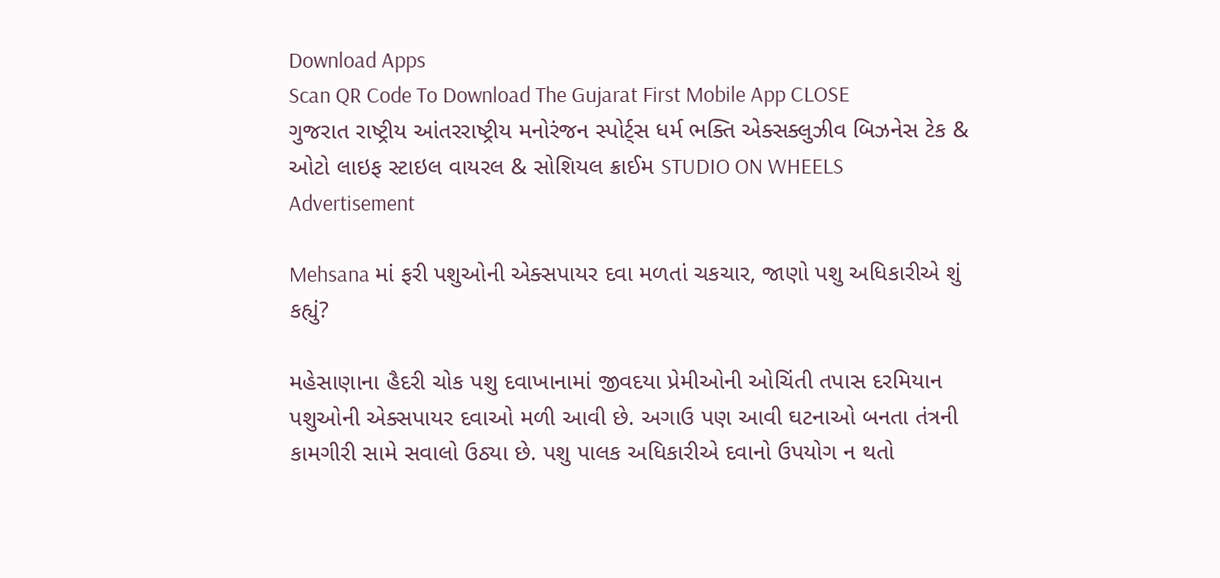Download Apps
Scan QR Code To Download The Gujarat First Mobile App CLOSE
ગુજરાત રાષ્ટ્રીય આંતરરાષ્ટ્રીય મનોરંજન સ્પોર્ટ્સ ધર્મ ભક્તિ એક્સક્લુઝીવ બિઝનેસ ટેક & ઓટો લાઇફ સ્ટાઇલ વાયરલ & સોશિયલ ક્રાઈમ STUDIO ON WHEELS
Advertisement

Mehsana માં ફરી પશુઓની એક્સપાયર દવા મળતાં ચકચાર, જાણો પશુ અધિકારીએ શું કહ્યું?

મહેસાણાના હૈદરી ચોક પશુ દવાખાનામાં જીવદયા પ્રેમીઓની ઓચિંતી તપાસ દરમિયાન પશુઓની એક્સપાયર દવાઓ મળી આવી છે. અગાઉ પણ આવી ઘટનાઓ બનતા તંત્રની કામગીરી સામે સવાલો ઉઠ્યા છે. પશુ પાલક અધિકારીએ દવાનો ઉપયોગ ન થતો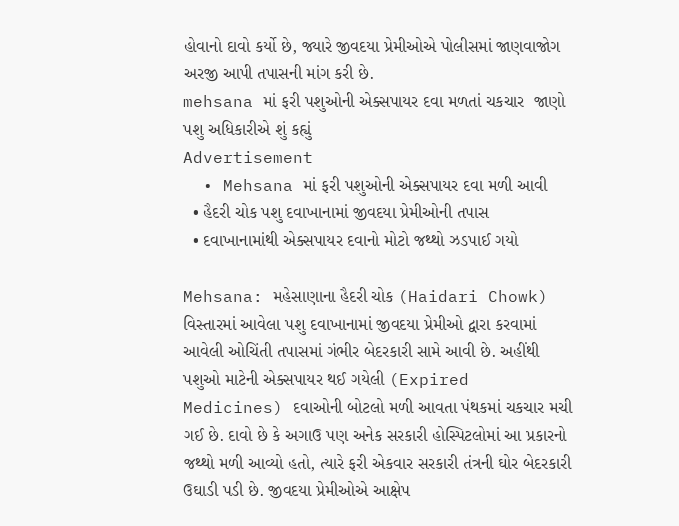હોવાનો દાવો કર્યો છે, જ્યારે જીવદયા પ્રેમીઓએ પોલીસમાં જાણવાજોગ અરજી આપી તપાસની માંગ કરી છે.
mehsana માં ફરી પશુઓની એક્સપાયર દવા મળતાં ચકચાર  જાણો પશુ અધિકારીએ શું કહ્યું
Advertisement
  • Mehsana માં ફરી પશુઓની એક્સપાયર દવા મળી આવી
  • હૈદરી ચોક પશુ દવાખાનામાં જીવદયા પ્રેમીઓની તપાસ
  • દવાખાનામાંથી એક્સપાયર દવાનો મોટો જથ્થો ઝડપાઈ ગયો

Mehsana: મહેસાણાના હૈદરી ચોક (Haidari Chowk) વિસ્તારમાં આવેલા પશુ દવાખાનામાં જીવદયા પ્રેમીઓ દ્વારા કરવામાં આવેલી ઓચિંતી તપાસમાં ગંભીર બેદરકારી સામે આવી છે. અહીંથી પશુઓ માટેની એક્સપાયર થઈ ગયેલી (Expired Medicines) દવાઓની બોટલો મળી આવતા પંથકમાં ચકચાર મચી ગઈ છે. દાવો છે કે અગાઉ પણ અનેક સરકારી હોસ્પિટલોમાં આ પ્રકારનો જથ્થો મળી આવ્યો હતો, ત્યારે ફરી એકવાર સરકારી તંત્રની ઘોર બેદરકારી ઉઘાડી પડી છે. જીવદયા પ્રેમીઓએ આક્ષેપ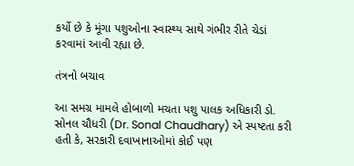કર્યો છે કે મૂંગા પશુઓના સ્વાસ્થ્ય સાથે ગંભીર રીતે ચેડાં કરવામાં આવી રહ્યા છે.

તંત્રનો બચાવ

આ સમગ્ર મામલે હોબાળો મચતા પશુ પાલક અધિકારી ડો. સોનલ ચૌધરી (Dr. Sonal Chaudhary) એ સ્પષ્ટતા કરી હતી કે, સરકારી દવાખાનાઓમાં કોઈ પણ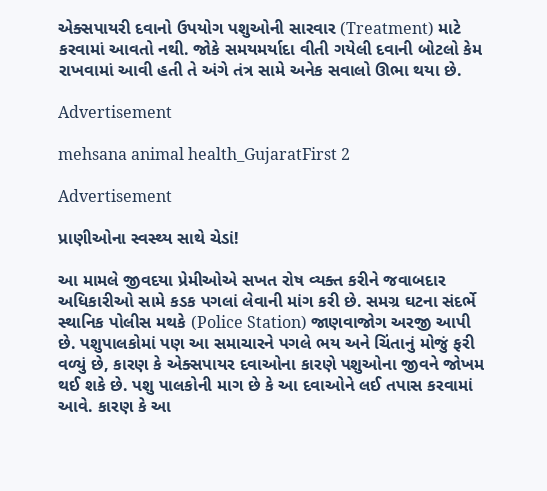એક્સપાયરી દવાનો ઉપયોગ પશુઓની સારવાર (Treatment) માટે કરવામાં આવતો નથી. જોકે સમયમર્યાદા વીતી ગયેલી દવાની બોટલો કેમ રાખવામાં આવી હતી તે અંગે તંત્ર સામે અનેક સવાલો ઊભા થયા છે.

Advertisement

mehsana animal health_GujaratFirst 2

Advertisement

પ્રાણીઓના સ્વસ્થ્ય સાથે ચેડાં!

આ મામલે જીવદયા પ્રેમીઓએ સખત રોષ વ્યક્ત કરીને જવાબદાર અધિકારીઓ સામે કડક પગલાં લેવાની માંગ કરી છે. સમગ્ર ઘટના સંદર્ભે સ્થાનિક પોલીસ મથકે (Police Station) જાણવાજોગ અરજી આપી છે. પશુપાલકોમાં પણ આ સમાચારને પગલે ભય અને ચિંતાનું મોજું ફરી વળ્યું છે, કારણ કે એક્સપાયર દવાઓના કારણે પશુઓના જીવને જોખમ થઈ શકે છે. પશુ પાલકોની માગ છે કે આ દવાઓને લઈ તપાસ કરવામાં આવે. કારણ કે આ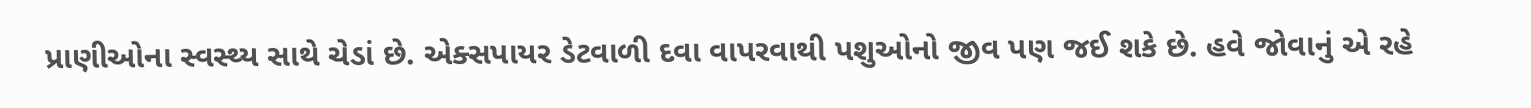પ્રાણીઓના સ્વસ્થ્ય સાથે ચેડાં છે. એક્સપાયર ડેટવાળી દવા વાપરવાથી પશુઓનો જીવ પણ જઈ શકે છે. હવે જોવાનું એ રહે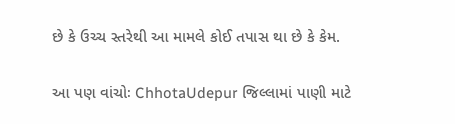છે કે ઉચ્ચ સ્તરેથી આ મામલે કોઈ તપાસ થા છે કે કેમ.

આ પણ વાંચોઃ ChhotaUdepur જિલ્લામાં પાણી માટે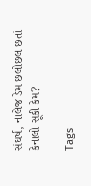સંઘર્ષ, નાલેજ ડેમ છલોછલ છતાં કેનાલો સૂકી કેમ?

Tags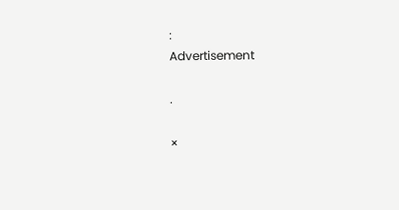:
Advertisement

.

×